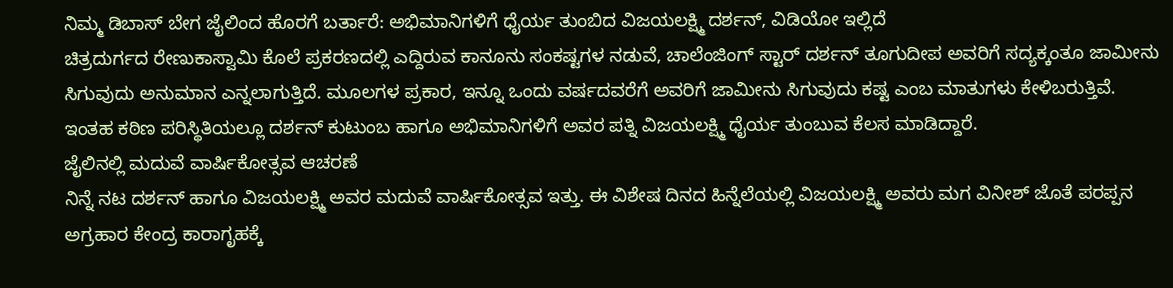ನಿಮ್ಮ ಡಿಬಾಸ್ ಬೇಗ ಜೈಲಿಂದ ಹೊರಗೆ ಬರ್ತಾರೆ: ಅಭಿಮಾನಿಗಳಿಗೆ ಧೈರ್ಯ ತುಂಬಿದ ವಿಜಯಲಕ್ಷ್ಮಿ ದರ್ಶನ್, ವಿಡಿಯೋ ಇಲ್ಲಿದೆ
ಚಿತ್ರದುರ್ಗದ ರೇಣುಕಾಸ್ವಾಮಿ ಕೊಲೆ ಪ್ರಕರಣದಲ್ಲಿ ಎದ್ದಿರುವ ಕಾನೂನು ಸಂಕಷ್ಟಗಳ ನಡುವೆ, ಚಾಲೆಂಜಿಂಗ್ ಸ್ಟಾರ್ ದರ್ಶನ್ ತೂಗುದೀಪ ಅವರಿಗೆ ಸದ್ಯಕ್ಕಂತೂ ಜಾಮೀನು ಸಿಗುವುದು ಅನುಮಾನ ಎನ್ನಲಾಗುತ್ತಿದೆ. ಮೂಲಗಳ ಪ್ರಕಾರ, ಇನ್ನೂ ಒಂದು ವರ್ಷದವರೆಗೆ ಅವರಿಗೆ ಜಾಮೀನು ಸಿಗುವುದು ಕಷ್ಟ ಎಂಬ ಮಾತುಗಳು ಕೇಳಿಬರುತ್ತಿವೆ. ಇಂತಹ ಕಠಿಣ ಪರಿಸ್ಥಿತಿಯಲ್ಲೂ ದರ್ಶನ್ ಕುಟುಂಬ ಹಾಗೂ ಅಭಿಮಾನಿಗಳಿಗೆ ಅವರ ಪತ್ನಿ ವಿಜಯಲಕ್ಷ್ಮಿ ಧೈರ್ಯ ತುಂಬುವ ಕೆಲಸ ಮಾಡಿದ್ದಾರೆ.
ಜೈಲಿನಲ್ಲಿ ಮದುವೆ ವಾರ್ಷಿಕೋತ್ಸವ ಆಚರಣೆ
ನಿನ್ನೆ ನಟ ದರ್ಶನ್ ಹಾಗೂ ವಿಜಯಲಕ್ಷ್ಮಿ ಅವರ ಮದುವೆ ವಾರ್ಷಿಕೋತ್ಸವ ಇತ್ತು. ಈ ವಿಶೇಷ ದಿನದ ಹಿನ್ನೆಲೆಯಲ್ಲಿ ವಿಜಯಲಕ್ಷ್ಮಿ ಅವರು ಮಗ ವಿನೀಶ್ ಜೊತೆ ಪರಪ್ಪನ ಅಗ್ರಹಾರ ಕೇಂದ್ರ ಕಾರಾಗೃಹಕ್ಕೆ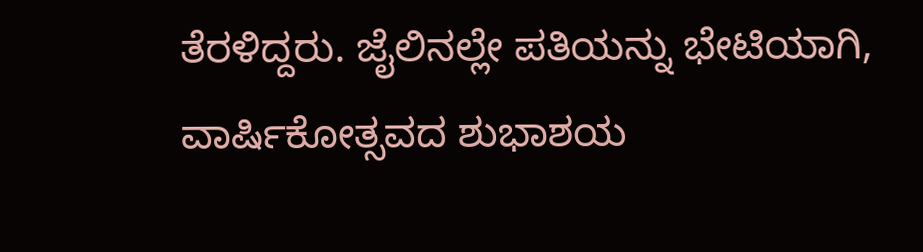ತೆರಳಿದ್ದರು. ಜೈಲಿನಲ್ಲೇ ಪತಿಯನ್ನು ಭೇಟಿಯಾಗಿ, ವಾರ್ಷಿಕೋತ್ಸವದ ಶುಭಾಶಯ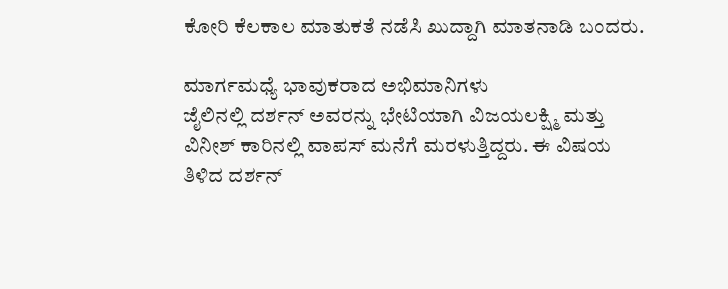ಕೋರಿ ಕೆಲಕಾಲ ಮಾತುಕತೆ ನಡೆಸಿ ಖುದ್ದಾಗಿ ಮಾತನಾಡಿ ಬಂದರು.

ಮಾರ್ಗಮಧ್ಯೆ ಭಾವುಕರಾದ ಅಭಿಮಾನಿಗಳು
ಜೈಲಿನಲ್ಲಿ ದರ್ಶನ್ ಅವರನ್ನು ಭೇಟಿಯಾಗಿ ವಿಜಯಲಕ್ಷ್ಮಿ ಮತ್ತು ವಿನೀಶ್ ಕಾರಿನಲ್ಲಿ ವಾಪಸ್ ಮನೆಗೆ ಮರಳುತ್ತಿದ್ದರು. ಈ ವಿಷಯ ತಿಳಿದ ದರ್ಶನ್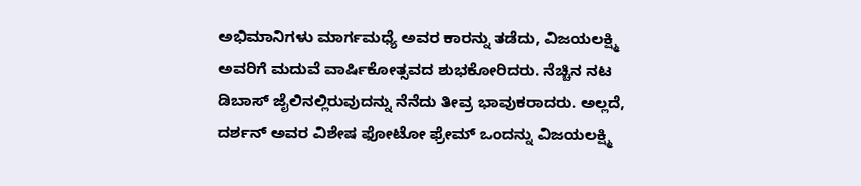ಅಭಿಮಾನಿಗಳು ಮಾರ್ಗಮಧ್ಯೆ ಅವರ ಕಾರನ್ನು ತಡೆದು, ವಿಜಯಲಕ್ಷ್ಮಿ ಅವರಿಗೆ ಮದುವೆ ವಾರ್ಷಿಕೋತ್ಸವದ ಶುಭಕೋರಿದರು. ನೆಚ್ಚಿನ ನಟ ಡಿಬಾಸ್ ಜೈಲಿನಲ್ಲಿರುವುದನ್ನು ನೆನೆದು ತೀವ್ರ ಭಾವುಕರಾದರು. ಅಲ್ಲದೆ, ದರ್ಶನ್ ಅವರ ವಿಶೇಷ ಫೋಟೋ ಫ್ರೇಮ್ ಒಂದನ್ನು ವಿಜಯಲಕ್ಷ್ಮಿ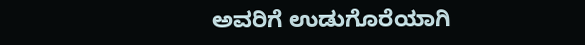ಅವರಿಗೆ ಉಡುಗೊರೆಯಾಗಿ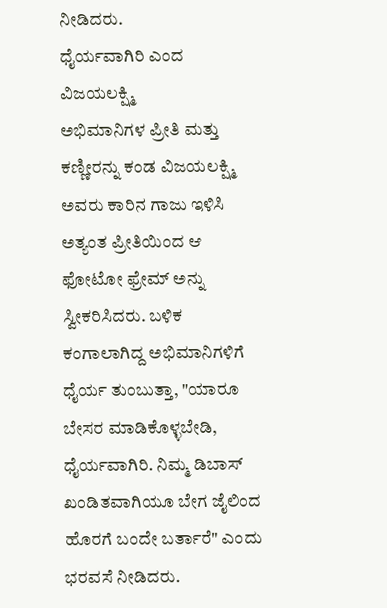ನೀಡಿದರು.
ಧೈರ್ಯವಾಗಿರಿ ಎಂದ ವಿಜಯಲಕ್ಷ್ಮಿ
ಅಭಿಮಾನಿಗಳ ಪ್ರೀತಿ ಮತ್ತು ಕಣ್ಣೀರನ್ನು ಕಂಡ ವಿಜಯಲಕ್ಷ್ಮಿ ಅವರು ಕಾರಿನ ಗಾಜು ಇಳಿಸಿ ಅತ್ಯಂತ ಪ್ರೀತಿಯಿಂದ ಆ ಫೋಟೋ ಫ್ರೇಮ್ ಅನ್ನು ಸ್ವೀಕರಿಸಿದರು. ಬಳಿಕ ಕಂಗಾಲಾಗಿದ್ದ ಅಭಿಮಾನಿಗಳಿಗೆ ಧೈರ್ಯ ತುಂಬುತ್ತಾ, "ಯಾರೂ ಬೇಸರ ಮಾಡಿಕೊಳ್ಳಬೇಡಿ, ಧೈರ್ಯವಾಗಿರಿ. ನಿಮ್ಮ ಡಿಬಾಸ್ ಖಂಡಿತವಾಗಿಯೂ ಬೇಗ ಜೈಲಿಂದ ಹೊರಗೆ ಬಂದೇ ಬರ್ತಾರೆ" ಎಂದು ಭರವಸೆ ನೀಡಿದರು.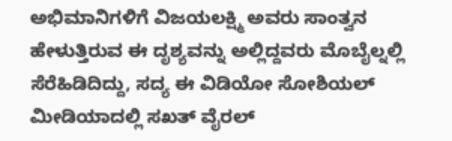ಅಭಿಮಾನಿಗಳಿಗೆ ವಿಜಯಲಕ್ಷ್ಮಿ ಅವರು ಸಾಂತ್ವನ ಹೇಳುತ್ತಿರುವ ಈ ದೃಶ್ಯವನ್ನು ಅಲ್ಲಿದ್ದವರು ಮೊಬೈಲ್ನಲ್ಲಿ ಸೆರೆಹಿಡಿದಿದ್ದು, ಸದ್ಯ ಈ ವಿಡಿಯೋ ಸೋಶಿಯಲ್ ಮೀಡಿಯಾದಲ್ಲಿ ಸಖತ್ ವೈರಲ್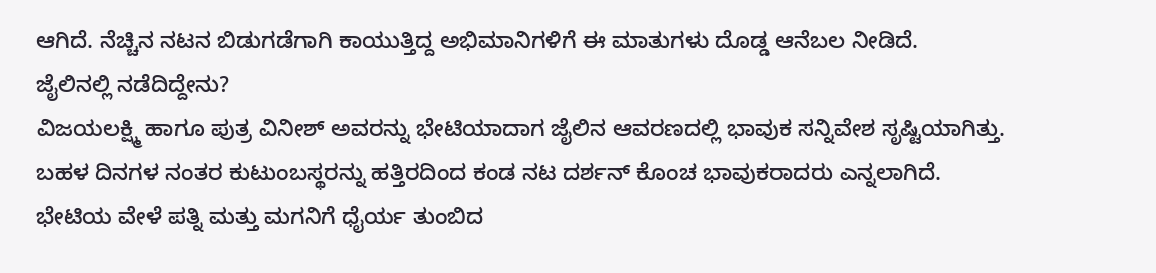ಆಗಿದೆ. ನೆಚ್ಚಿನ ನಟನ ಬಿಡುಗಡೆಗಾಗಿ ಕಾಯುತ್ತಿದ್ದ ಅಭಿಮಾನಿಗಳಿಗೆ ಈ ಮಾತುಗಳು ದೊಡ್ಡ ಆನೆಬಲ ನೀಡಿದೆ.
ಜೈಲಿನಲ್ಲಿ ನಡೆದಿದ್ದೇನು?
ವಿಜಯಲಕ್ಷ್ಮಿ ಹಾಗೂ ಪುತ್ರ ವಿನೀಶ್ ಅವರನ್ನು ಭೇಟಿಯಾದಾಗ ಜೈಲಿನ ಆವರಣದಲ್ಲಿ ಭಾವುಕ ಸನ್ನಿವೇಶ ಸೃಷ್ಟಿಯಾಗಿತ್ತು. ಬಹಳ ದಿನಗಳ ನಂತರ ಕುಟುಂಬಸ್ಥರನ್ನು ಹತ್ತಿರದಿಂದ ಕಂಡ ನಟ ದರ್ಶನ್ ಕೊಂಚ ಭಾವುಕರಾದರು ಎನ್ನಲಾಗಿದೆ. ಭೇಟಿಯ ವೇಳೆ ಪತ್ನಿ ಮತ್ತು ಮಗನಿಗೆ ಧೈರ್ಯ ತುಂಬಿದ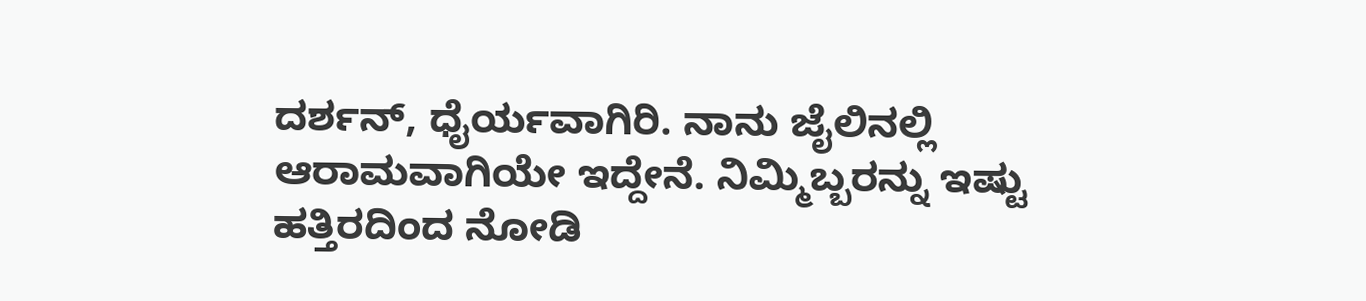ದರ್ಶನ್, ಧೈರ್ಯವಾಗಿರಿ. ನಾನು ಜೈಲಿನಲ್ಲಿ ಆರಾಮವಾಗಿಯೇ ಇದ್ದೇನೆ. ನಿಮ್ಮಿಬ್ಬರನ್ನು ಇಷ್ಟು ಹತ್ತಿರದಿಂದ ನೋಡಿ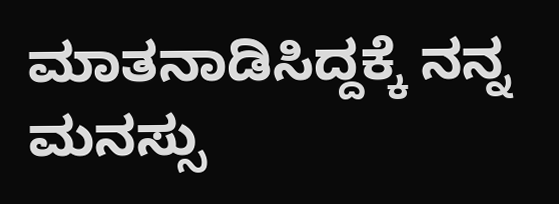ಮಾತನಾಡಿಸಿದ್ದಕ್ಕೆ ನನ್ನ ಮನಸ್ಸು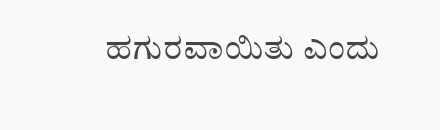ಹಗುರವಾಯಿತು ಎಂದು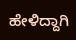ಹೇಳಿದ್ದಾಗಿ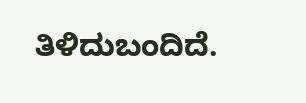ತಿಳಿದುಬಂದಿದೆ.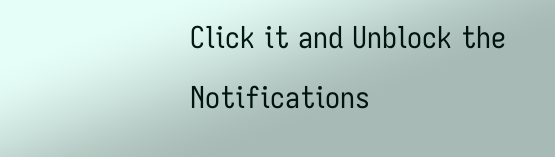Click it and Unblock the Notifications